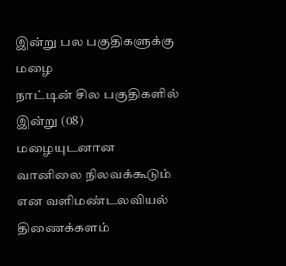இன்று பல பகுதிகளுக்கு மழை
நாட்டின் சில பகுதிகளில் இன்று (08) மழையுடனான வானிலை நிலவக்கூடும் என வளிமண்டலவியல் திணைக்களம்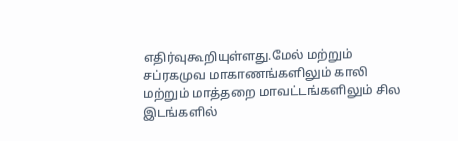எதிர்வுகூறியுள்ளது.மேல் மற்றும் சப்ரகமுவ மாகாணங்களிலும் காலி மற்றும் மாத்தறை மாவட்டங்களிலும் சில இடங்களில்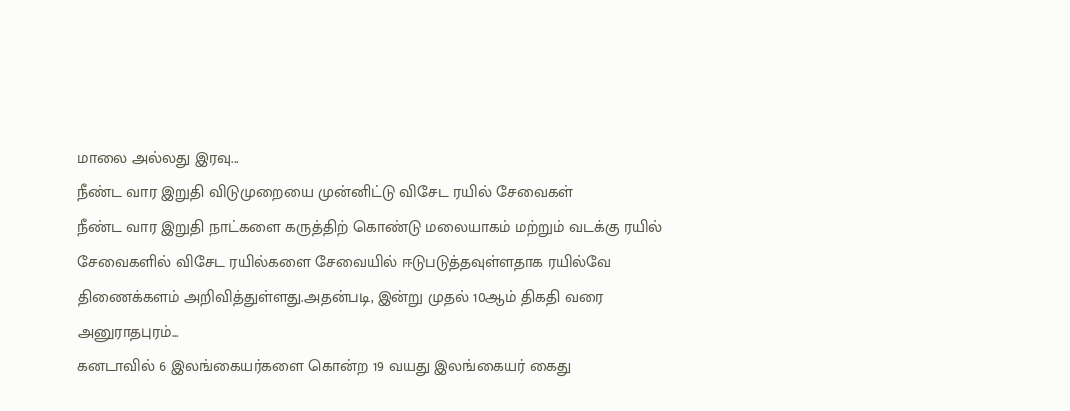மாலை அல்லது இரவு...
நீண்ட வார இறுதி விடுமுறையை முன்னிட்டு விசேட ரயில் சேவைகள்
நீண்ட வார இறுதி நாட்களை கருத்திற் கொண்டு மலையாகம் மற்றும் வடக்கு ரயில் சேவைகளில் விசேட ரயில்களை சேவையில் ஈடுபடுத்தவுள்ளதாக ரயில்வே திணைக்களம் அறிவித்துள்ளது.அதன்படி, இன்று முதல் 10ஆம் திகதி வரை அனுராதபுரம்...
கனடாவில் 6 இலங்கையர்களை கொன்ற 19 வயது இலங்கையர் கைது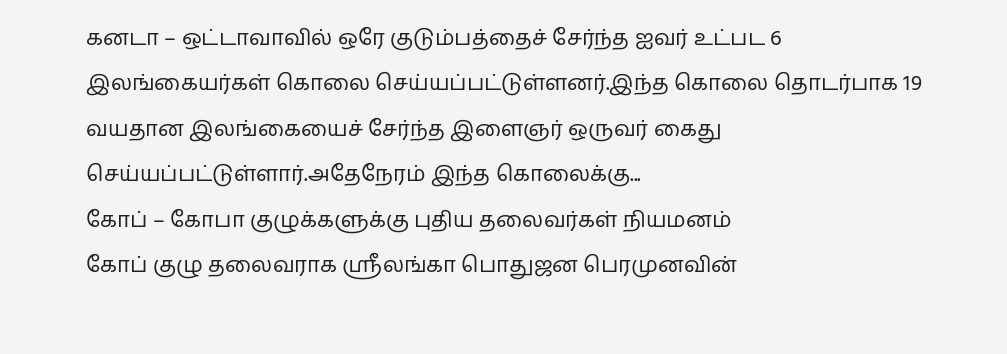கனடா – ஒட்டாவாவில் ஒரே குடும்பத்தைச் சேர்ந்த ஐவர் உட்பட 6 இலங்கையர்கள் கொலை செய்யப்பட்டுள்ளனர்.இந்த கொலை தொடர்பாக 19 வயதான இலங்கையைச் சேர்ந்த இளைஞர் ஒருவர் கைது செய்யப்பட்டுள்ளார்.அதேநேரம் இந்த கொலைக்கு...
கோப் – கோபா குழுக்களுக்கு புதிய தலைவர்கள் நியமனம்
கோப் குழு தலைவராக ஸ்ரீலங்கா பொதுஜன பெரமுனவின்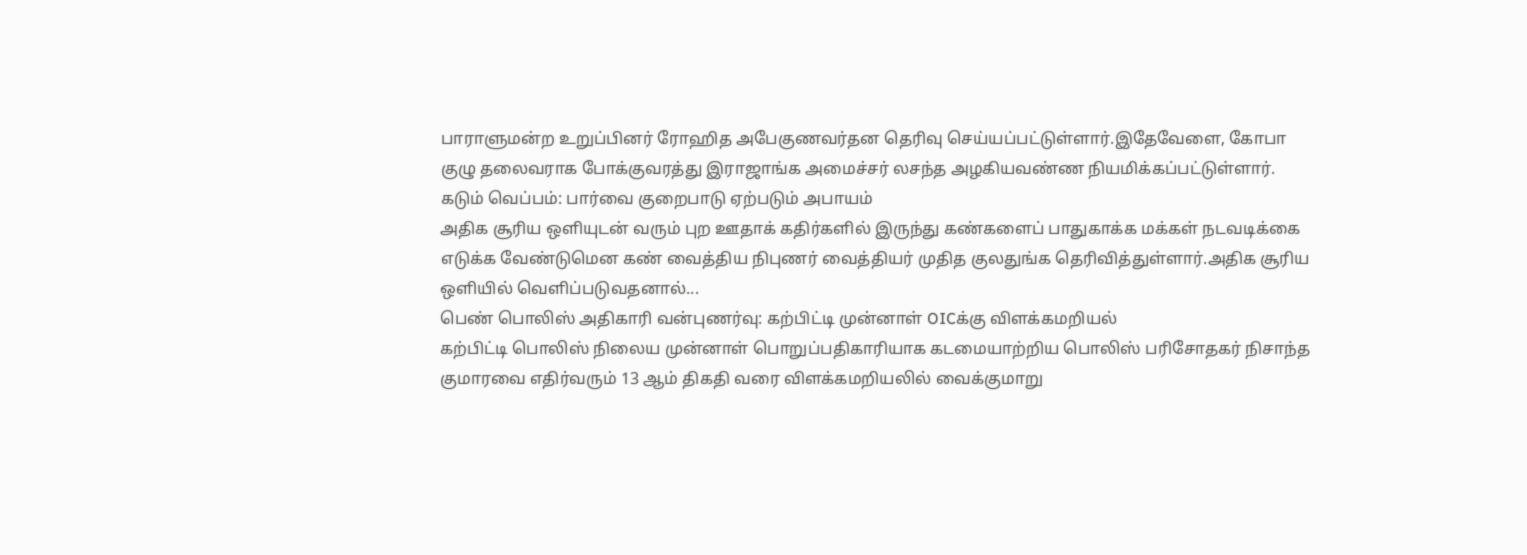பாராளுமன்ற உறுப்பினர் ரோஹித அபேகுணவர்தன தெரிவு செய்யப்பட்டுள்ளார்.இதேவேளை, கோபா குழு தலைவராக போக்குவரத்து இராஜாங்க அமைச்சர் லசந்த அழகியவண்ண நியமிக்கப்பட்டுள்ளார்.
கடும் வெப்பம்: பார்வை குறைபாடு ஏற்படும் அபாயம்
அதிக சூரிய ஒளியுடன் வரும் புற ஊதாக் கதிர்களில் இருந்து கண்களைப் பாதுகாக்க மக்கள் நடவடிக்கை எடுக்க வேண்டுமென கண் வைத்திய நிபுணர் வைத்தியர் முதித குலதுங்க தெரிவித்துள்ளார்.அதிக சூரிய ஒளியில் வெளிப்படுவதனால்...
பெண் பொலிஸ் அதிகாரி வன்புணர்வு: கற்பிட்டி முன்னாள் OICக்கு விளக்கமறியல்
கற்பிட்டி பொலிஸ் நிலைய முன்னாள் பொறுப்பதிகாரியாக கடமையாற்றிய பொலிஸ் பரிசோதகர் நிசாந்த குமாரவை எதிர்வரும் 13 ஆம் திகதி வரை விளக்கமறியலில் வைக்குமாறு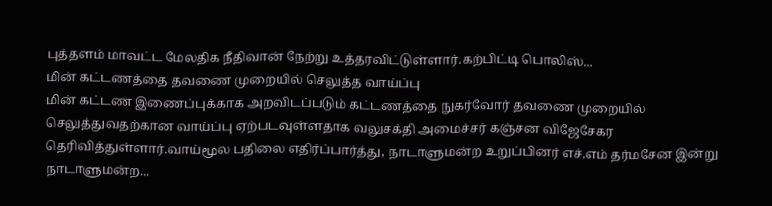புத்தளம் மாவட்ட மேலதிக நீதிவான் நேற்று உத்தரவிட்டுள்ளார்.கற்பிட்டி பொலிஸ்...
மின் கட்டணத்தை தவணை முறையில் செலுத்த வாய்ப்பு
மின் கட்டண இணைப்புக்காக அறவிடப்படும் கட்டணத்தை நுகர்வோர் தவணை முறையில் செலுத்துவதற்கான வாய்ப்பு ஏற்படவுள்ளதாக வலுசக்தி அமைச்சர் கஞ்சன விஜேசேகர தெரிவித்துள்ளார்.வாய்மூல பதிலை எதிர்ப்பார்த்து, நாடாளுமன்ற உறுப்பினர் எச்.எம் தர்மசேன இன்று நாடாளுமன்ற...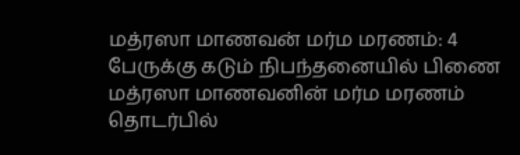மத்ரஸா மாணவன் மர்ம மரணம்: 4 பேருக்கு கடும் நிபந்தனையில் பிணை
மத்ரஸா மாணவனின் மர்ம மரணம் தொடர்பில்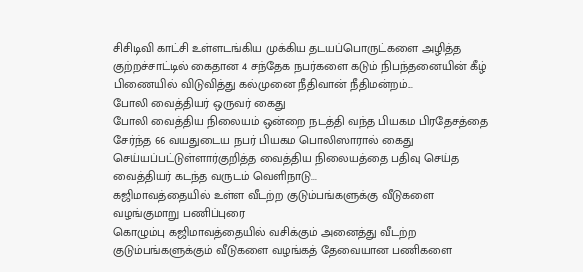சிசிடிவி காட்சி உள்ளடங்கிய முக்கிய தடயப்பொருட்களை அழித்த குற்றச்சாட்டில் கைதான 4 சந்தேக நபர்களை கடும் நிபந்தனையின் கீழ் பிணையில் விடுவித்து கல்முனை நீதிவான் நீதிமன்றம்...
போலி வைத்தியர் ஒருவர் கைது
போலி வைத்திய நிலையம் ஒன்றை நடத்தி வந்த பியகம பிரதேசத்தை சேர்ந்த 66 வயதுடைய நபர் பியகம பொலிஸாரால் கைது செய்யப்பட்டுள்ளார்குறித்த வைத்திய நிலையத்தை பதிவு செய்த வைத்தியர் கடந்த வருடம் வெளிநாடு...
கஜிமாவத்தையில் உள்ள வீடற்ற குடும்பங்களுக்கு வீடுகளை வழங்குமாறு பணிப்புரை
கொழும்பு கஜிமாவத்தையில் வசிக்கும் அனைத்து வீடற்ற குடும்பங்களுக்கும் வீடுகளை வழங்கத் தேவையான பணிகளை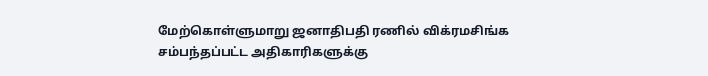மேற்கொள்ளுமாறு ஜனாதிபதி ரணில் விக்ரமசிங்க சம்பந்தப்பட்ட அதிகாரிகளுக்கு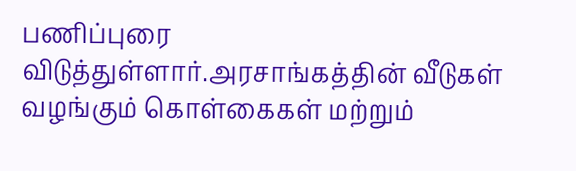பணிப்புரை விடுத்துள்ளார்.அரசாங்கத்தின் வீடுகள் வழங்கும் கொள்கைகள் மற்றும்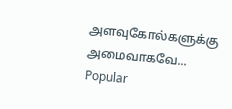அளவுகோல்களுக்கு அமைவாகவே...
Popular